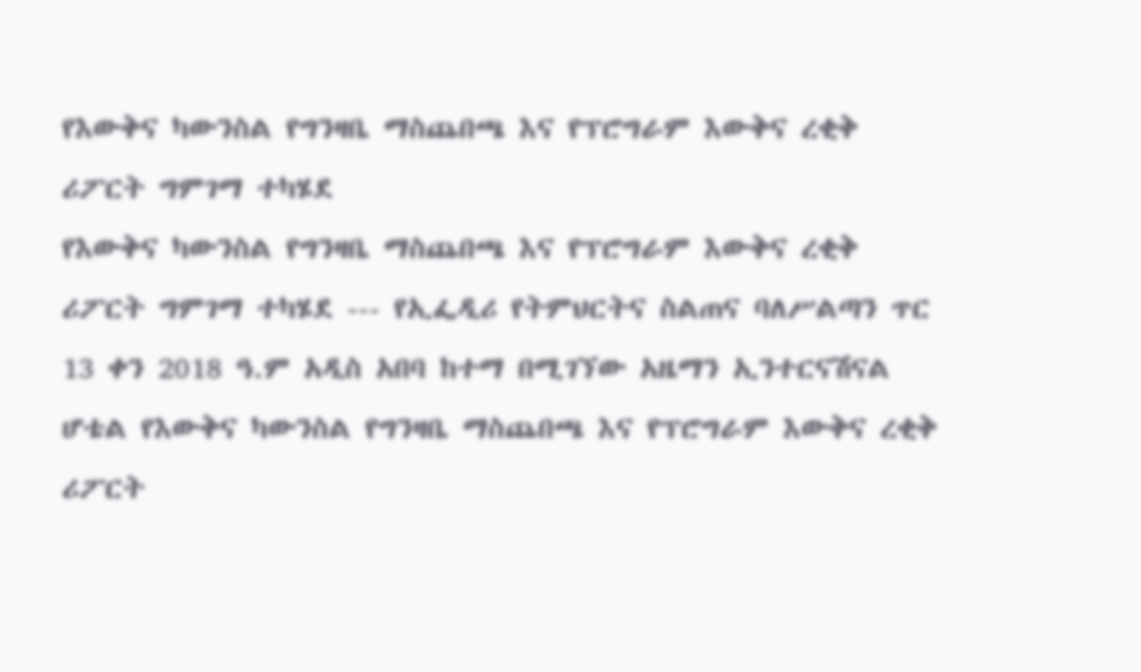የእውቅና ካውንስል የግንዛቤ ማስጨበጫ እና የፕሮግራም እውቅና ረቂቅ ሪፖርት ግምገማ ተካሄደ
የእውቅና ካውንስል የግንዛቤ ማስጨበጫ እና የፕሮግራም እውቅና ረቂቅ ሪፖርት ግምገማ ተካሄደ --- የኢፌዲሪ የትምህርትና ስልጠና ባለሥልጣን ጥር 13 ቀን 2018 ዓ.ም አዲስ አበባ ከተማ በሚገኘው አዜማን ኢንተርናሽናል ሆቴል የእውቅና ካውንስል የግንዛቤ ማስጨበጫ እና የፕሮግራም እውቅና ረቂቅ ሪፖርት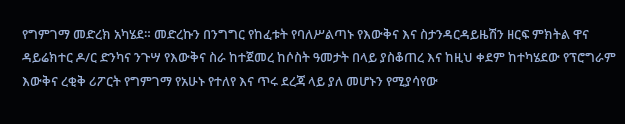የግምገማ መድረክ አካሄደ። መድረኩን በንግግር የከፈቱት የባለሥልጣኑ የእውቅና እና ስታንዳርዳይዜሽን ዘርፍ ምክትል ዋና ዳይሬክተር ዶ/ር ድንካና ንጉሣ የእውቅና ስራ ከተጀመረ ከሶስት ዓመታት በላይ ያስቆጠረ እና ከዚህ ቀደም ከተካሄደው የፕሮግራም እውቅና ረቂቅ ሪፖርት የግምገማ የአሁኑ የተለየ እና ጥሩ ደረጃ ላይ ያለ መሆኑን የሚያሳየው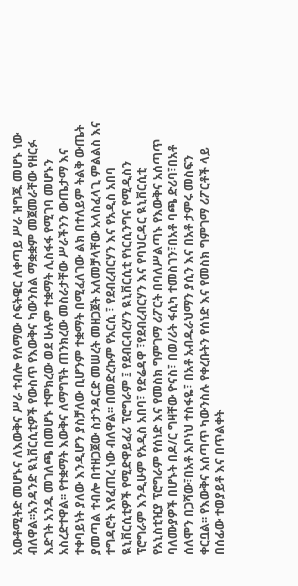አውቶሚትድ መሆኑና ለእውቅና ሥራ ተብሎ የለማው ሶፍትዌር ለቀጣይ ሥራ ዝግጁ መሆኑ ነው ብለዋል፡፡አንዳንድ ዪኒቨርሲቲዎች የውስጥ የእውቅና ካውንስል ማቋቋም መጀመራቸው የዘርፉ እድገት አንዱ መገለጫ በመሆኑ ተሞክረው ወደ ሁሉም ተቋማት ሊስፋፋ የሚገባ መሆኑን አስረድተዋል፡፡ የተቋማት እውቅና ለማግኘት ጠንክረው መስራታቸው ሥራችንን ውጤታማ እና ተቀባይነት ያለው እንዲሆን ያስቻለው ቢሆንም ተቋማት በሚፈለገው ልክ በተለይም ትልቅ ውጤት ያመጣል ተብሎ በተዘጋጀው ስታንዳርድ መሠረት መዘጋጀት አለመቻላቸው አላስፈላጊ ምልልስ እና ተግዳሮት እየፈጠረ ነው ብለዋል፡፡ በመድረኩም የአርሲ ፣ የደብረብርሃን እና የአዲስ አበባ ዪኒቨርሲቲዎች የሚድዋይፈሪ ፕሮግራም ፤ የደብርብረሃን ዪኒቨርሲቲ የነርሲንግና የሚዲስን ፕሮግራም እንዲሁም የአዲስ አበባ፣ የድሬዳዋ ፣የደብረብርሃን እና የባህርዳር ዪኒቨርሲቲ የአኒስቲዢያ ፕሮግራም የሰነድ እና የመስክ ግምገማ ሪፖርት በባለሥልጣኑ የእውቅና አሰጣጥ ባለሙያዎች በሆኑት በዶ/ር ግዛቸው ዮናስ፣ በወ/ሪት ፋሲካ ተመስገን፣በአቶ ባጫ ድሪባ፣በአቶ ሰለሞን በጋሻው፣በአቶ አቦነህ ተስፋዬ፣ በአቶ አብዱራህማን ያሲን እና በአቶ ታምሩ መስፍን ቀርቧል፡፡ የእውቅና አሰጣጥ ካውንስሉ የቀረቡትን የሰነድ እና የመስክ ግምገማ ሪፖርቶች ላይ በሰፊው ተወያይቶ እና በጥልቀት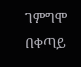ገምግሞ በቀጣይ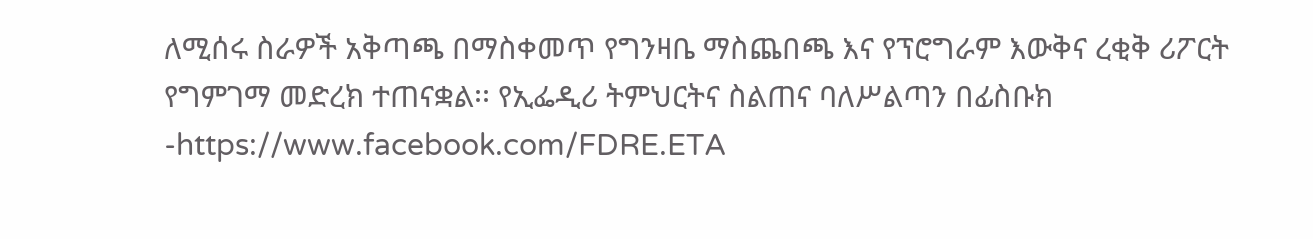ለሚሰሩ ስራዎች አቅጣጫ በማስቀመጥ የግንዛቤ ማስጨበጫ እና የፕሮግራም እውቅና ረቂቅ ሪፖርት የግምገማ መድረክ ተጠናቋል፡፡ የኢፌዲሪ ትምህርትና ስልጠና ባለሥልጣን በፊስቡክ -https://www.facebook.com/FDRE.ETA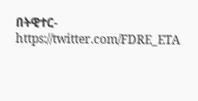በትዊተር- https://twitter.com/FDRE_ETA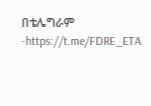በቴሌግራም -https://t.me/FDRE_ETA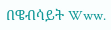በዌብሳይት Www.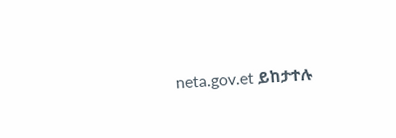neta.gov.et ይከታተሉ